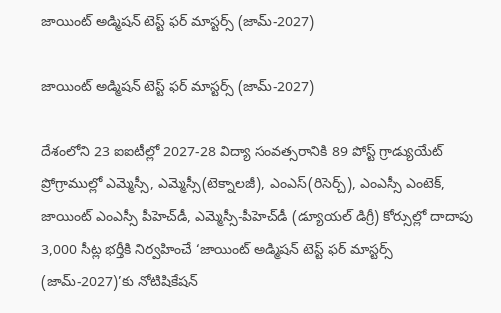జాయింట్‌ అడ్మిషన్‌ టెస్ట్‌ ఫర్‌ మాస్టర్స్‌ (జామ్‌-2027)

జాయింట్‌ అడ్మిషన్‌ టెస్ట్‌ ఫర్‌ మాస్టర్స్‌ (జామ్‌-2027)

దేశంలోని 23 ఐఐటీల్లో 2027-28 విద్యా సంవత్సరానికి 89 పోస్ట్‌ గ్రాడ్యుయేట్‌ ప్రోగ్రాముల్లో ఎమ్మెస్సీ, ఎమ్మెస్సీ(టెక్నాలజీ), ఎంఎస్‌(రిసెర్చ్‌), ఎంఎస్సీ ఎంటెక్‌, జాయింట్‌ ఎంఎస్సీ పీహెచ్‌డీ, ఎమ్మెస్సీ-పీహెచ్‌డీ (డ్యూయల్‌ డిగ్రీ) కోర్సుల్లో దాదాపు 3,000 సీట్ల భర్తీకి నిర్వహించే ‘జాయింట్‌ అడ్మిషన్‌ టెస్ట్‌ ఫర్‌ మాస్టర్స్‌ (జామ్‌-2027)’కు నోటిషికేషన్‌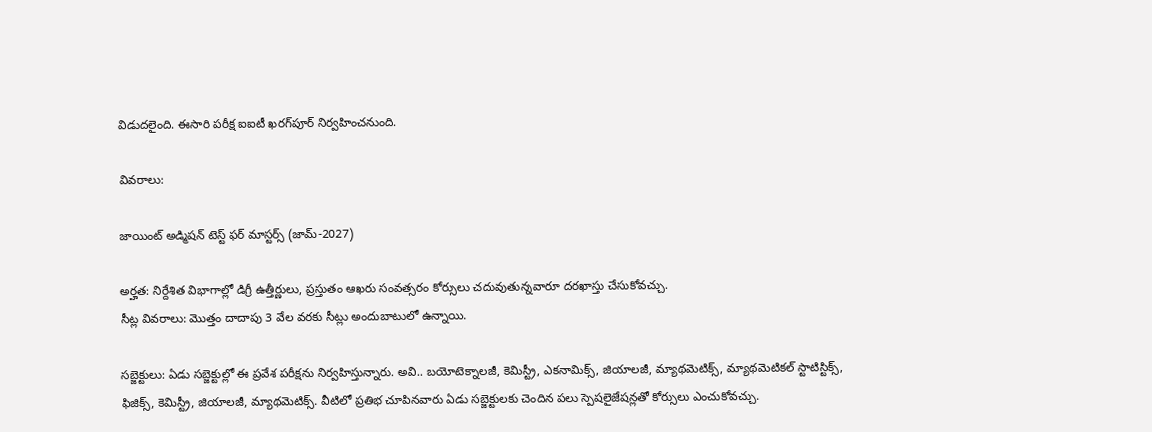విడుదలైంది. ఈసారి పరీక్ష ఐఐటీ ఖరగ్‌పూర్‌ నిర్వహించనుంది.

వివరాలు:

జాయింట్‌ అడ్మిషన్‌ టెస్ట్‌ ఫర్‌ మాస్టర్స్‌ (జామ్‌-2027)

అర్హత: నిర్దేశిత విభాగాల్లో డిగ్రీ ఉత్తీర్ణులు, ప్రస్తుతం ఆఖరు సంవత్సరం కోర్సులు చదువుతున్నవారూ దరఖాస్తు చేసుకోవచ్చు.
సీట్ల వివరాలు: మొత్తం దాదాపు 3 వేల వరకు సీట్లు అందుబాటులో ఉన్నాయి.

సబ్జెక్టులు: ఏడు సబ్జెక్టుల్లో ఈ ప్రవేశ పరీక్షను నిర్వహిస్తున్నారు. అవి.. బయోటెక్నాలజీ, కెమిస్ట్రీ, ఎకనామిక్స్, జియాలజీ, మ్యాథమెటిక్స్, మ్యాథమెటికల్‌ స్టాటిస్టిక్స్, ఫిజిక్స్‌, కెమిస్ట్రీ, జియాలజీ, మ్యాథమెటిక్స్‌. వీటిలో ప్రతిభ చూపినవారు ఏడు సబ్జెక్టులకు చెందిన పలు స్పెషలైజేషన్లతో కోర్సులు ఎంచుకోవచ్చు.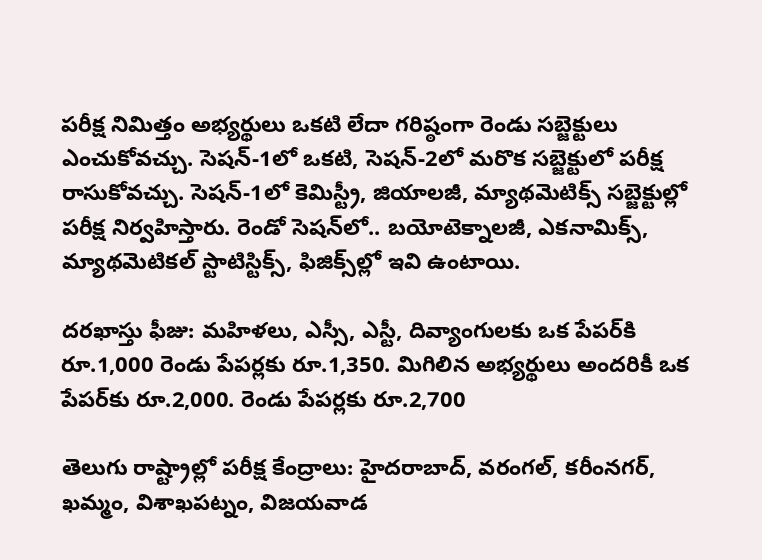పరీక్ష నిమిత్తం అభ్యర్థులు ఒకటి లేదా గరిష్ఠంగా రెండు సబ్జెక్టులు ఎంచుకోవచ్చు. సెషన్‌-1లో ఒకటి, సెషన్‌-2లో మరొక సబ్జెక్టులో పరీక్ష రాసుకోవచ్చు. సెషన్‌-1లో కెమిస్ట్రీ, జియాలజీ, మ్యాథమెటిక్స్‌ సబ్జెక్టుల్లో పరీక్ష నిర్వహిస్తారు. రెండో సెషన్‌లో.. బయోటెక్నాలజీ, ఎకనామిక్స్, మ్యాథమెటికల్‌ స్టాటిస్టిక్స్, ఫిజిక్స్‌ల్లో ఇవి ఉంటాయి.

దరఖాస్తు ఫీజు: మహిళలు, ఎస్సీ, ఎస్టీ, దివ్యాంగులకు ఒక పేపర్‌కి రూ.1,000 రెండు పేపర్లకు రూ.1,350. మిగిలిన అభ్యర్థులు అందరికీ ఒక పేపర్‌కు రూ.2,000. రెండు పేపర్లకు రూ.2,700

తెలుగు రాష్ట్రాల్లో పరీక్ష కేంద్రాలు: హైదరాబాద్‌, వరంగల్‌, కరీంనగర్‌, ఖమ్మం, విశాఖపట్నం, విజయవాడ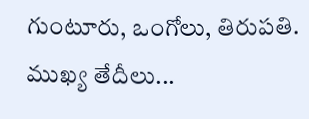గుంటూరు, ఒంగోలు, తిరుపతి. ముఖ్య తేదీలు...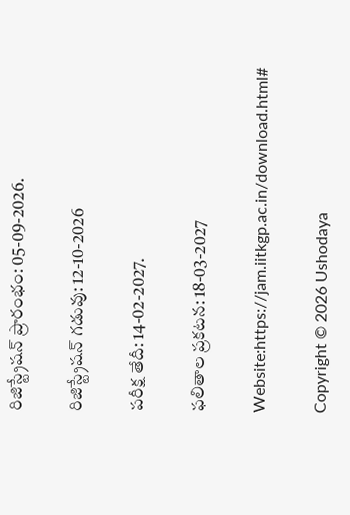రిజిస్ట్రేషన్ ప్రారంభం: 05-09-2026.

రిజిస్ట్రేషన్ గడువు: 12-10-2026

పరీక్ష తేదీ: 14-02-2027.

ఫలితాల ప్రకటన: 18-03-2027

Website:https://jam.iitkgp.ac.in/download.html#

Copyright © 2026 Ushodaya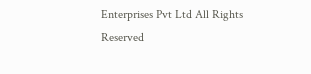Enterprises Pvt Ltd All Rights Reserved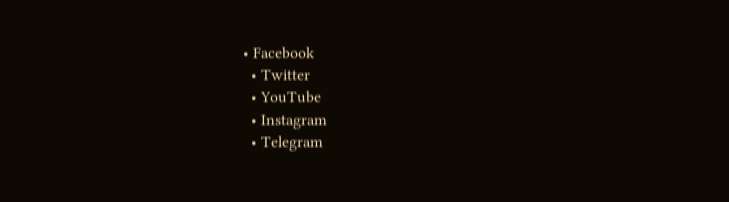• Facebook
  • Twitter
  • YouTube
  • Instagram
  • Telegram